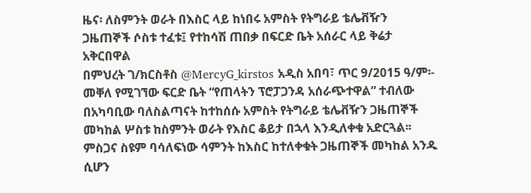ዜና፡ ለስምንት ወራት በእስር ላይ ከነበሩ አምስት የትግራይ ቴሌቭዥን ጋዜጠኞች ሶስቱ ተፈቱ፤ የተከሳሽ ጠበቃ በፍርድ ቤት አሰራር ላይ ቅሬታ አቅርበዋል
በምህረት ገ/ክርስቶስ @MercyG_kirstos አዲስ አበባ፣ ጥር 9/2015 ዓ/ም፡- መቐለ የሚገኘው ፍርድ ቤት “የጠላትን ፕሮፓጋንዳ አሰራጭተዋል” ተብለው በአካባቢው ባለስልጣናት ከተከሰሱ አምስት የትግራይ ቴሌቭዥን ጋዜጠኞች መካከል ሦስቱ ከስምንት ወራት የእስር ቆይታ በኋላ እንዲለቀቁ አድርጓል፡፡ ምስጋና ስዩም ባሳለፍነው ሳምንት ከእስር ከተለቀቁት ጋዜጠኞች መካከል አንዱ ሲሆን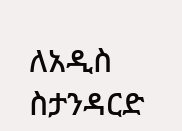ለአዲስ ስታንዳርድ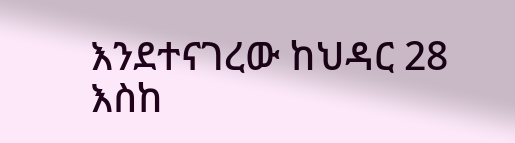እንደተናገረው ከህዳር 28 እስከ